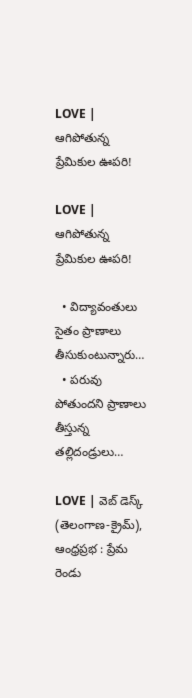LOVE | ఆగిపోతున్న ప్రేమికుల ఊపరి!

LOVE | ఆగిపోతున్న ప్రేమికుల ఊపరి!

  • విద్యావంతులు సైతం ప్రాణాలు తీసుకుంటున్నారు…
  • పరువు పోతుందని ప్రాణాలు తీస్తున్న తల్లిదండ్రులు…

LOVE | వెబ్ డెస్క్ (తెలంగాణ‌-క్రైమ్‌), ఆంధ్ర‌ప్ర‌భ : ప్రేమ రెండు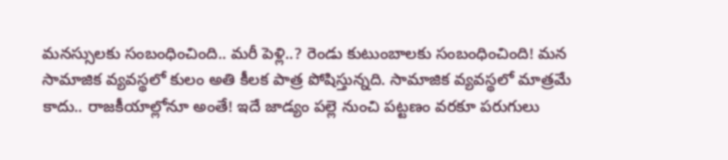మ‌న‌స్సుల‌కు సంబంధించింది.. మ‌రీ పెళ్లి..? రెండు కుటుంబాలకు సంబంధించింది! మ‌న సామాజిక వ్య‌వ‌స్థ‌లో కులం అతి కీల‌క పాత్ర పోషిస్తున్న‌ది. సామాజిక వ్య‌వ‌స్థలో మాత్రమే కాదు.. రాజ‌కీయాల్లోనూ అంతే! ఇదే జాడ్యం ప‌ల్లె నుంచి ప‌ట్ట‌ణం వ‌ర‌కూ ప‌రుగులు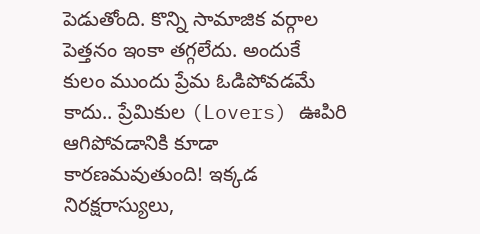పెడుతోంది. కొన్ని సామాజిక‌ వ‌ర్గాల పెత్త‌నం ఇంకా త‌గ్గ‌లేదు. అందుకే కులం ముందు ప్రేమ ఓడిపోవ‌డ‌మే కాదు.. ప్రేమికుల (Lovers) ఊపిరి ఆగిపోవ‌డానికి కూడా కార‌ణ‌మ‌వుతుంది! ఇక్క‌డ నిర‌క్ష‌రాస్యులు,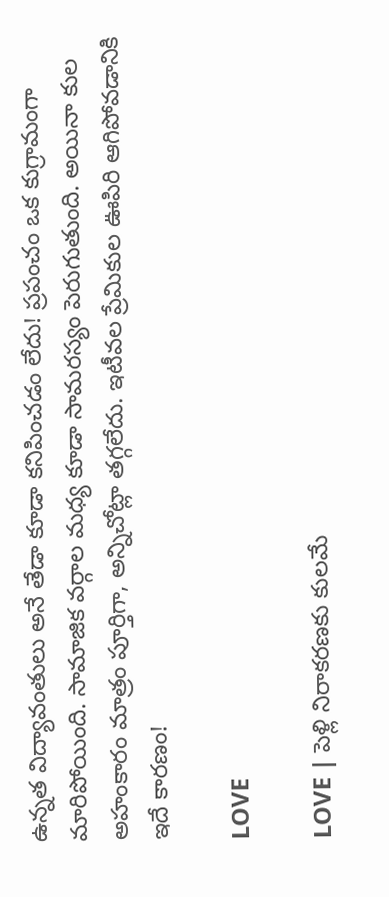ఉన్న‌త విద్యావంతులు అనే తేడా కూడా క‌నిపించ‌డం లేదు! ప్ర‌పంచం ఒక కుగ్రామంగా మారిపోయింది. సామాజిక‌ వ‌ర్గాల మ‌ధ్య కూడా సామ‌ర‌స్యం పెరుగుతుంది. అయినా కుల అహంకారం మాత్రం పూర్తిగా, అన్నిచోట్లా త‌గ్గ‌లేదు. ఇటీవ‌ల ప్రేమికుల ఊపిరి ఆగిపోవ‌డానికి ఇదే కార‌ణం!

LOVE

LOVE | పెళ్లి నిరాక‌ర‌ణ‌కు కుల‌మే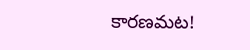కార‌ణమ‌ట‌!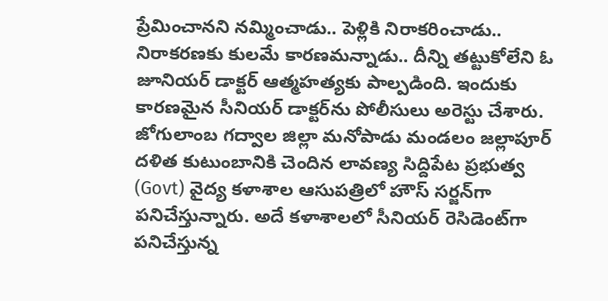ప్రేమించానని నమ్మించాడు.. పెళ్లికి నిరాకరించాడు.. నిరాకరణకు కులమే కారణమన్నాడు.. దీన్ని తట్టుకోలేని ఓ జూనియర్‌ డాక్టర్‌ ఆత్మహత్యకు పాల్పడింది. ఇందుకు కారణమైన సీనియర్‌ డాక్టర్‌ను పోలీసులు అరెస్టు చేశారు. జోగులాంబ గద్వాల జిల్లా మనోపాడు మండలం జల్లాపూర్‌ దళిత కుటుంబానికి చెందిన లావణ్య సిద్దిపేట ప్రభుత్వ (Govt) వైద్య కళాశాల ఆసుపత్రిలో హౌస్‌ సర్జన్‌గా పనిచేస్తున్నారు. అదే కళాశాలలో సీనియర్‌ రెసిడెంట్‌గా పనిచేస్తున్న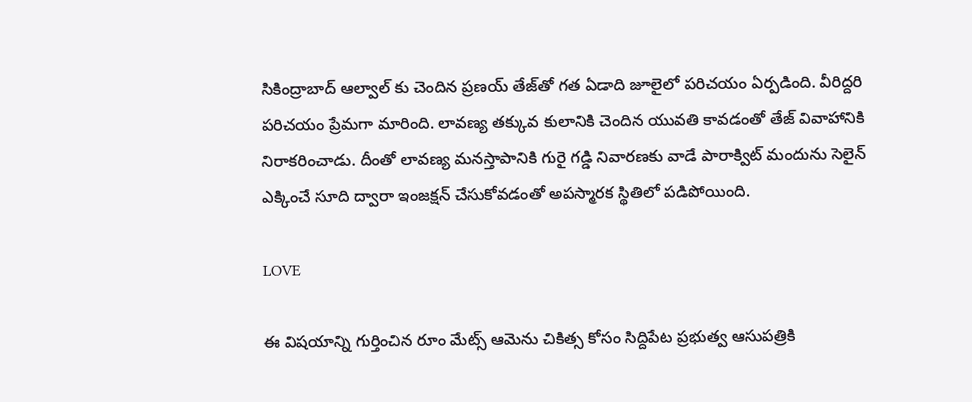సికింద్రాబాద్‌ ఆల్వాల్ కు చెందిన ప్రణయ్‌ తేజ్‌తో గత ఏడాది జూలైలో పరిచయం ఏర్పడింది. వీరిద్దరి పరిచయం ప్రేమగా మారింది. లావణ్య తక్కువ కులానికి చెందిన యువతి కావడంతో తేజ్‌ వివాహానికి నిరాకరించాడు. దీంతో లావణ్య మనస్తాపానికి గురై గడ్డి నివారణకు వాడే పారాక్విట్‌ మందును సెలైన్‌ ఎక్కించే సూది ద్వారా ఇంజక్షన్‌ చేసుకోవడంతో అపస్మారక స్థితిలో పడిపోయింది.

LOVE

ఈ విషయాన్ని గుర్తించిన రూం మేట్స్‌ ఆమెను చికిత్స కోసం సిద్దిపేట ప్రభుత్వ ఆసుపత్రికి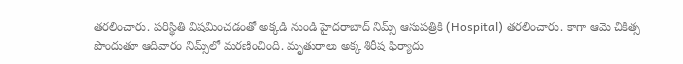తరలించారు. పరిస్థితి విషమించడంతో అక్కడి నుండి హైదరాబాద్‌ నిమ్స్‌ ఆసుపత్రికి (Hospital) తరలించారు. కాగా ఆమె చికిత్స పొందుతూ ఆదివారం నిమ్స్‌లో మరణించింది. మృతురాలు అక్క శిరీష ఫిర్యాదు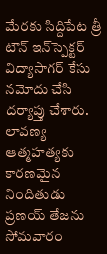మేరకు సిద్దిపేట త్రీ టౌన్‌ ఇన్‌స్పెక్టర్‌ విద్యాసాగర్‌ కేసు నమోదు చేసి దర్యాప్తు చేశారు. లావణ్య ఆత్మహత్యకు కారణమైన నిందితుడు ప్రణయ్‌ తేజను సోమవారం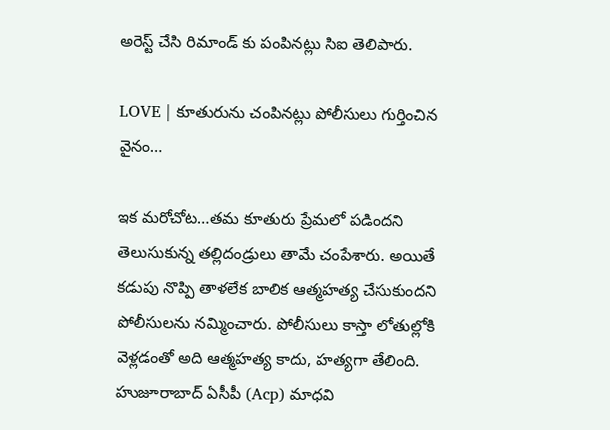అరెస్ట్‌ చేసి రిమాండ్‌ కు పంపినట్లు సిఐ తెలిపారు.

LOVE | కూతురును చంపిన‌ట్లు పోలీసులు గుర్తించిన వైనం…

ఇక మరోచోట…తమ కూతురు ప్రేమ‌లో పడింద‌ని తెలుసుకున్న త‌ల్లిదండ్రులు తామే చంపేశారు. అయితే క‌డుపు నొప్పి తాళ‌లేక బాలిక ఆత్మ‌హ‌త్య చేసుకుంద‌ని పోలీసుల‌ను న‌మ్మించారు. పోలీసులు కాస్తా లోతుల్లోకి వెళ్ల‌డంతో అది ఆత్మ‌హ‌త్య కాదు, హ‌త్య‌గా తేలింది. హుజూరాబాద్‌ ఏసీపీ (Acp) మాధవి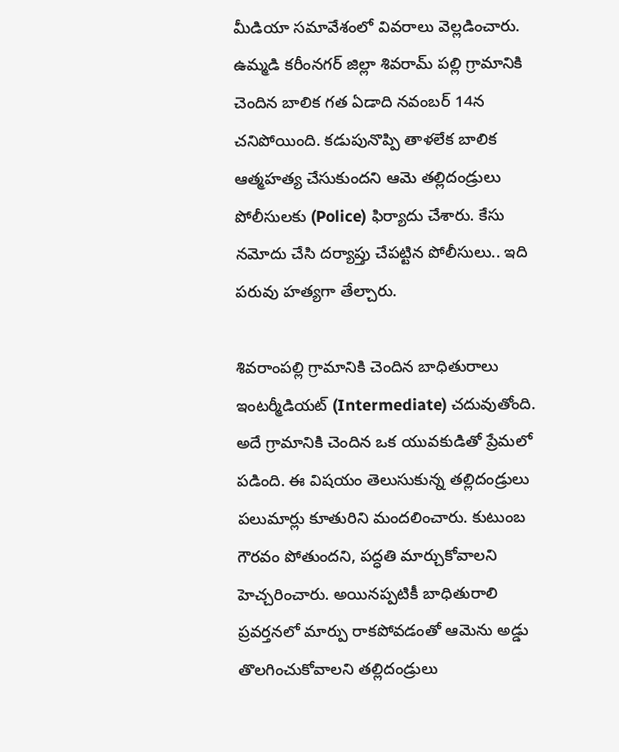మీడియా సమావేశంలో వివ‌రాలు వెల్లడించారు. ఉమ్మ‌డి క‌రీంన‌గ‌ర్ జిల్లా శివరామ్ పల్లి గ్రామానికి చెందిన బాలిక గ‌త ఏడాది న‌వంబ‌ర్ 14న చ‌నిపోయింది. కడుపునొప్పి తాళలేక బాలిక ఆత్మహత్య చేసుకుందని ఆమె తల్లిదండ్రులు పోలీసులకు (Police) ఫిర్యాదు చేశారు. కేసు నమోదు చేసి దర్యాప్తు చేపట్టిన పోలీసులు.. ఇది పరువు హత్యగా తేల్చారు.

శివరాంపల్లి గ్రామానికి చెందిన బాధితురాలు ఇంటర్మీడియట్ (Intermediate) చదువుతోంది. అదే గ్రామానికి చెందిన ఒక యువకుడితో ప్రేమలో పడింది. ఈ విషయం తెలుసుకున్న తల్లిదండ్రులు పలుమార్లు కూతురిని మందలించారు. కుటుంబ గౌరవం పోతుందని, పద్ధతి మార్చుకోవాలని హెచ్చరించారు. అయినప్పటికీ బాధితురాలి ప్రవర్తనలో మార్పు రాకపోవడంతో ఆమెను అడ్డు తొలగించుకోవాలని తల్లిదండ్రులు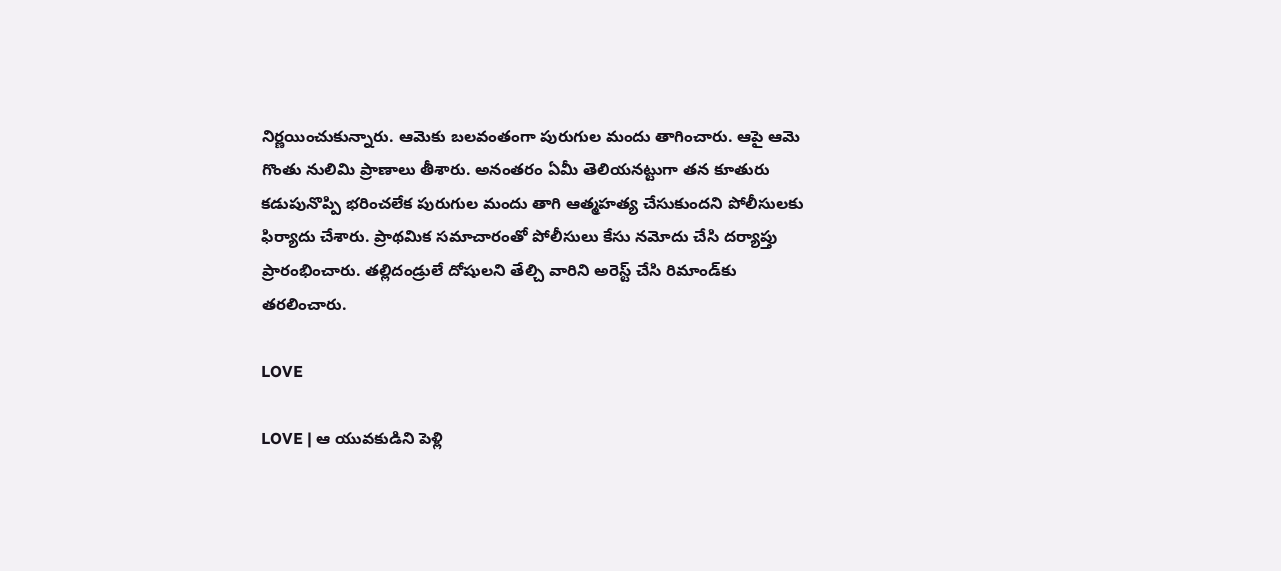నిర్ణయించుకున్నారు. ఆమెకు బలవంతంగా పురుగుల మందు తాగించారు. ఆపై ఆమె గొంతు నులిమి ప్రాణాలు తీశారు. అనంతరం ఏమీ తెలియనట్టుగా తన కూతురు కడుపునొప్పి భరించలేక పురుగుల మందు తాగి ఆత్మహత్య చేసుకుందని పోలీసులకు ఫిర్యాదు చేశారు. ప్రాథమిక సమాచారంతో పోలీసులు కేసు నమోదు చేసి దర్యాప్తు ప్రారంభించారు. తల్లిదండ్రులే దోషులని తేల్చి వారిని అరెస్ట్‌ చేసి రిమాండ్‌కు తరలించారు.

LOVE

LOVE | ఆ యువ‌కుడిని పెళ్లి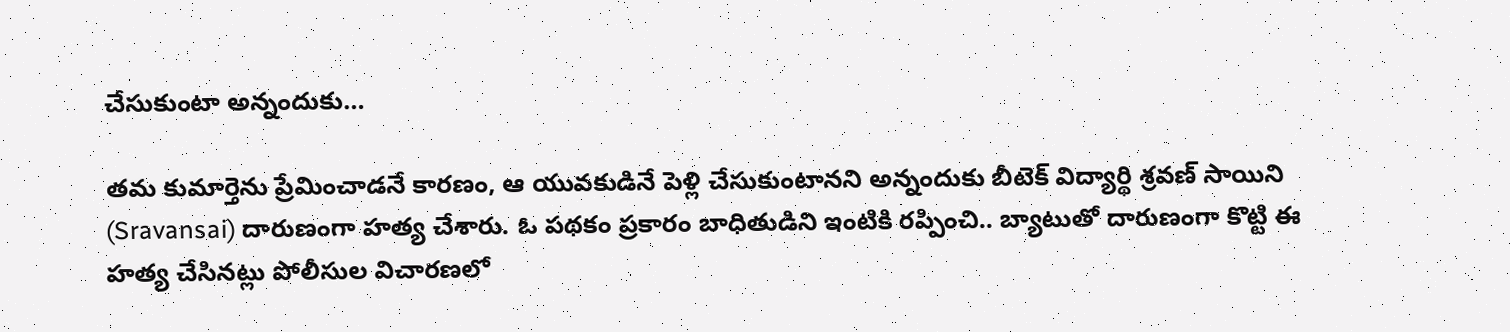చేసుకుంటా అన్నందుకు…

తమ కుమార్తెను ప్రేమించాడనే కారణం, ఆ యువ‌కుడినే పెళ్లి చేసుకుంటాన‌ని అన్నందుకు బీటెక్ విద్యార్థి శ్రవణ్ సాయిని (Sravansai) దారుణంగా హత్య చేశారు. ఓ పథకం ప్రకారం బాధితుడిని ఇంటికి రప్పించి.. బ్యాటుతో దారుణంగా కొట్టి ఈ హత్య చేసినట్లు పోలీసుల విచారణలో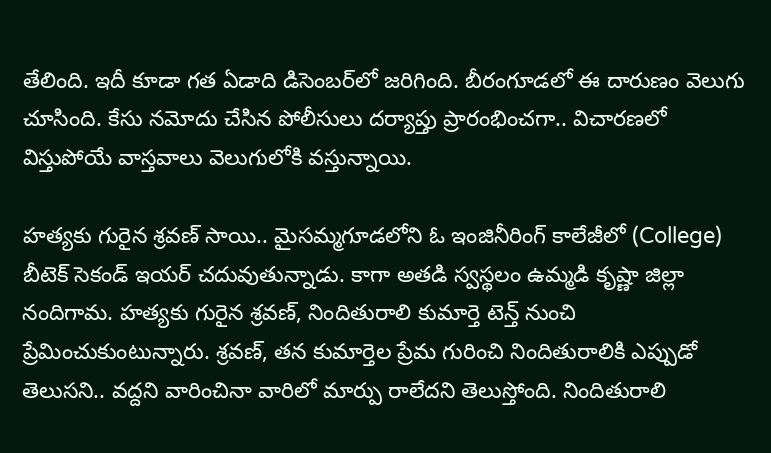తేలింది. ఇదీ కూడా గత ఏడాది డిసెంబ‌ర్‌లో జ‌రిగింది. బీరంగూడలో ఈ దారుణం వెలుగు చూసింది. కేసు నమోదు చేసిన పోలీసులు దర్యాప్తు ప్రారంభించగా.. విచారణలో విస్తుపోయే వాస్తవాలు వెలుగులోకి వస్తున్నాయి.

హత్యకు గురైన శ్రవణ్ సాయి.. మైసమ్మగూడలోని ఓ ఇంజినీరింగ్ కాలేజీలో (College) బీటెక్ సెకండ్ ఇయర్ చదువుతున్నాడు. కాగా అతడి స్వస్థలం ఉమ్మడి కృష్ణా జిల్లా నందిగామ. హ‌త్య‌కు గురైన శ్ర‌వ‌ణ్‌, నిందితురాలి కుమార్తె టెన్త్ నుంచి ప్రేమించుకుంటున్నారు. శ్రవణ్, తన కుమార్తెల ప్రేమ గురించి నిందితురాలికి ఎప్పుడో తెలుసని.. వద్దని వారించినా వారిలో మార్పు రాలేదని తెలుస్తోంది. నిందితురాలి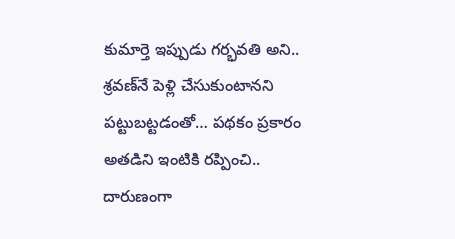కుమార్తె ఇప్పుడు గర్భవతి అని.. శ్రవణ్‌నే పెళ్లి చేసుకుంటానని పట్టుబట్టడంతో… పథకం ప్రకారం అతడిని ఇంటికి రప్పించి.. దారుణంగా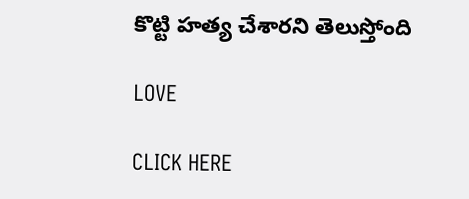కొట్టి హత్య చేశారని తెలుస్తోంది

LOVE

CLICK HERE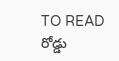TO READ రోడ్డు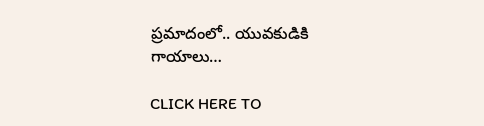ప్రమాదంలో.. యువకుడికి గాయాలు…

CLICK HERE TO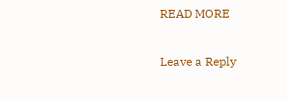READ MORE

Leave a Reply